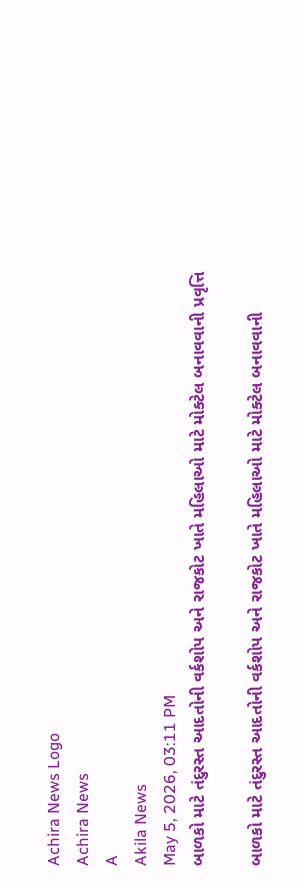Achira News Logo
Achira News
A
Akila News
May 5, 2026, 03:11 PM
બાળકો માટે તંદુરસ્ત આદતોની વર્કશોપ અને રાજકોટ ખાતે મહિલાઓ માટે મોક્ટેલ બનાવવાની પ્રવૃત્તિ

બાળકો માટે તંદુરસ્ત આદતોની વર્કશોપ અને રાજકોટ ખાતે મહિલાઓ માટે મોક્ટેલ બનાવવાની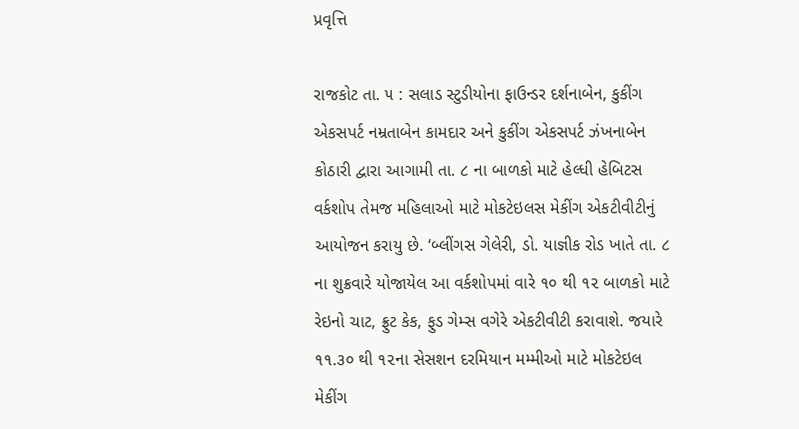પ્રવૃત્તિ

રાજકોટ તા. ૫ : સલાડ સ્‍ટુડીયોના ફાઉન્‍ડર દર્શનાબેન, કુકીંગ એકસપર્ટ નમ્રતાબેન કામદાર અને કુકીંગ એકસપર્ટ ઝંખનાબેન કોઠારી દ્વારા આગામી તા. ૮ ના બાળકો માટે હેલ્‍ધી હેબિટસ વર્કશોપ તેમજ મહિલાઓ માટે મોકટેઇલસ મેકીંગ એકટીવીટીનું આયોજન કરાયુ છે. ‘બ્‍લીંગસ ગેલેરી, ડો. યાજ્ઞીક રોડ ખાતે તા. ૮ ના શુક્રવારે યોજાયેલ આ વર્કશોપમાં વારે ૧૦ થી ૧૨ બાળકો માટે રેઇનો ચાટ, ફ્રુટ કેક, ફુડ ગેમ્‍સ વગેરે એકટીવીટી કરાવાશે. જયારે ૧૧.૩૦ થી ૧૨ના સેસશન દરમિયાન મમ્‍મીઓ માટે મોકટેઇલ મેકીંગ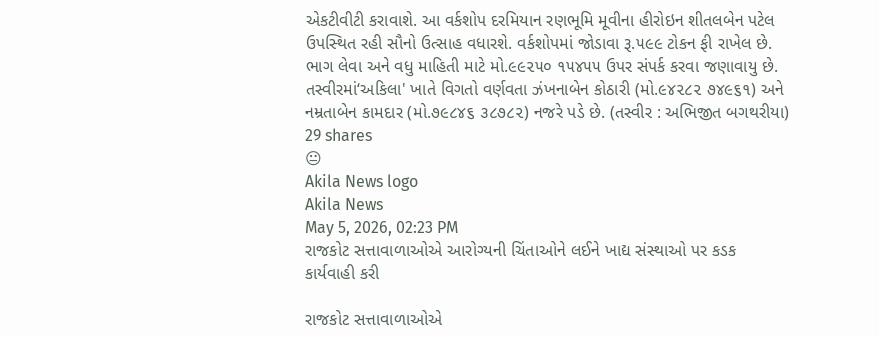એકટીવીટી કરાવાશે. આ વર્કશોપ દરમિયાન રણભૂમિ મૂવીના હીરોઇન શીતલબેન પટેલ ઉપસ્‍થિત રહી સૌનો ઉત્‍સાહ વધારશે. વર્કશોપમાં જોડાવા રૂ.૫૯૯ ટોકન ફી રાખેલ છે. ભાગ લેવા અને વધુ માહિતી માટે મો.૯૯૨૫૦ ૧૫૪૫૫ ઉપર સંપર્ક કરવા જણાવાયુ છે. તસ્‍વીરમાં‘અકિલા' ખાતે વિગતો વર્ણવતા ઝંખનાબેન કોઠારી (મો.૯૪૨૮૨ ૭૪૯૬૧) અને નમ્રતાબેન કામદાર (મો.૭૯૮૪૬ ૩૮૭૮૨) નજરે પડે છે. (તસ્‍વીર : અભિજીત બગથરીયા)
29 shares
😐
Akila News logo
Akila News
May 5, 2026, 02:23 PM
રાજકોટ સત્તાવાળાઓએ આરોગ્યની ચિંતાઓને લઈને ખાદ્ય સંસ્થાઓ પર કડક કાર્યવાહી કરી

રાજકોટ સત્તાવાળાઓએ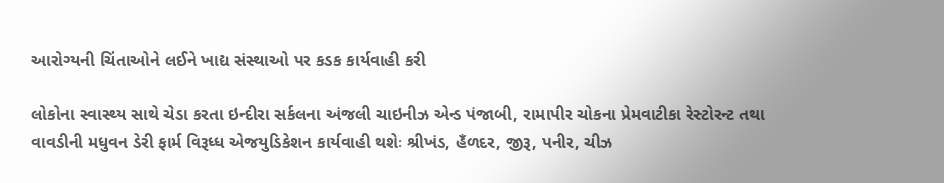આરોગ્યની ચિંતાઓને લઈને ખાદ્ય સંસ્થાઓ પર કડક કાર્યવાહી કરી

લોકોના સ્‍વાસ્‍થ્‍ય સાથે ચેડા કરતા ઇન્‍દીરા સર્કલના અંજલી ચાઇનીઝ એન્‍ડ પંજાબી, રામાપીર ચોકના પ્રેમવાટીકા રેસ્‍ટોરન્‍ટ તથા વાવડીની મધુવન ડેરી ફાર્મ વિરૂધ્‍ધ એજયુડિકેશન કાર્યવાહી થશેઃ શ્રીખંડ, હઁળદર, જીરૂ, પનીર, ચીઝ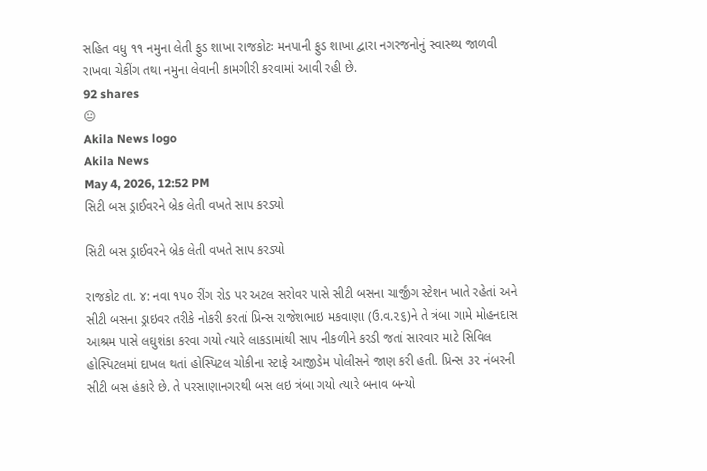સહિત વધુ ૧૧ નમુના લેતી ફુડ શાખા રાજકોટઃ મનપાની ફુડ શાખા દ્વારા નગરજનોનું સ્‍વાસ્‍થ્‍ય જાળવી રાખવા ચેકીંગ તથા નમુના લેવાની કામગીરી કરવામાં આવી રહી છે.
92 shares
😐
Akila News logo
Akila News
May 4, 2026, 12:52 PM
સિટી બસ ડ્રાઈવરને બ્રેક લેતી વખતે સાપ કરડ્યો

સિટી બસ ડ્રાઈવરને બ્રેક લેતી વખતે સાપ કરડ્યો

રાજકોટ તા. ૪: નવા ૧૫૦ રીંગ રોડ પર અટલ સરોવર પાસે સીટી બસના ચાર્જીંગ સ્‍ટેશન ખાતે રહેતાં અને સીટી બસના ડ્રાઇવર તરીકે નોકરી કરતાં પ્રિન્‍સ રાજેશભાઇ મકવાણા (ઉ.વ.૨૬)ને તે ત્રંબા ગામે મોહનદાસ આશ્રમ પાસે લઘુશંકા કરવા ગયો ત્‍યારે લાકડામાંથી સાપ નીકળીને કરડી જતાં સારવાર માટે સિવિલ હોસ્‍પિટલમાં દાખલ થતાં હોસ્‍પિટલ ચોકીના સ્‍ટાફે આજીડેમ પોલીસને જાણ કરી હતી. પ્રિન્‍સ ૩૨ નંબરની સીટી બસ હંકારે છે. તે પરસાણાનગરથી બસ લઇ ત્રંબા ગયો ત્‍યારે બનાવ બન્‍યો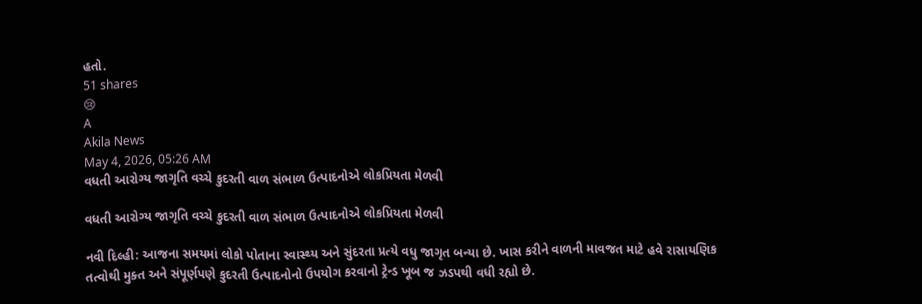હતો.
51 shares
😢
A
Akila News
May 4, 2026, 05:26 AM
વધતી આરોગ્ય જાગૃતિ વચ્ચે કુદરતી વાળ સંભાળ ઉત્પાદનોએ લોકપ્રિયતા મેળવી

વધતી આરોગ્ય જાગૃતિ વચ્ચે કુદરતી વાળ સંભાળ ઉત્પાદનોએ લોકપ્રિયતા મેળવી

નવી દિલ્હી: આજના સમયમાં લોકો પોતાના સ્વાસ્થ્ય અને સુંદરતા પ્રત્યે વધુ જાગૃત બન્યા છે. ખાસ કરીને વાળની માવજત માટે હવે રાસાયણિક તત્વોથી મુક્ત અને સંપૂર્ણપણે કુદરતી ઉત્પાદનોનો ઉપયોગ કરવાનો ટ્રેન્ડ ખૂબ જ ઝડપથી વધી રહ્યો છે.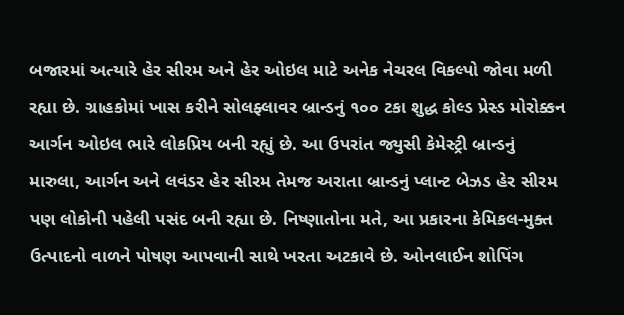બજારમાં અત્યારે હેર સીરમ અને હેર ઓઇલ માટે અનેક નેચરલ વિકલ્પો જોવા મળી રહ્યા છે. ગ્રાહકોમાં ખાસ કરીને સોલફ્લાવર બ્રાન્ડનું ૧૦૦ ટકા શુદ્ધ કોલ્ડ પ્રેસ્ડ મોરોક્કન આર્ગન ઓઇલ ભારે લોકપ્રિય બની રહ્યું છે. આ ઉપરાંત જ્યુસી કેમેસ્ટ્રી બ્રાન્ડનું મારુલા, આર્ગન અને લવંડર હેર સીરમ તેમજ અરાતા બ્રાન્ડનું પ્લાન્ટ બેઝડ હેર સીરમ પણ લોકોની પહેલી પસંદ બની રહ્યા છે. નિષ્ણાતોના મતે, આ પ્રકારના કેમિકલ-મુક્ત ઉત્પાદનો વાળને પોષણ આપવાની સાથે ખરતા અટકાવે છે. ઓનલાઈન શોપિંગ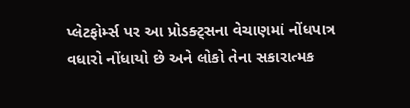પ્લેટફોર્મ્સ પર આ પ્રોડક્ટ્સના વેચાણમાં નોંધપાત્ર વધારો નોંધાયો છે અને લોકો તેના સકારાત્મક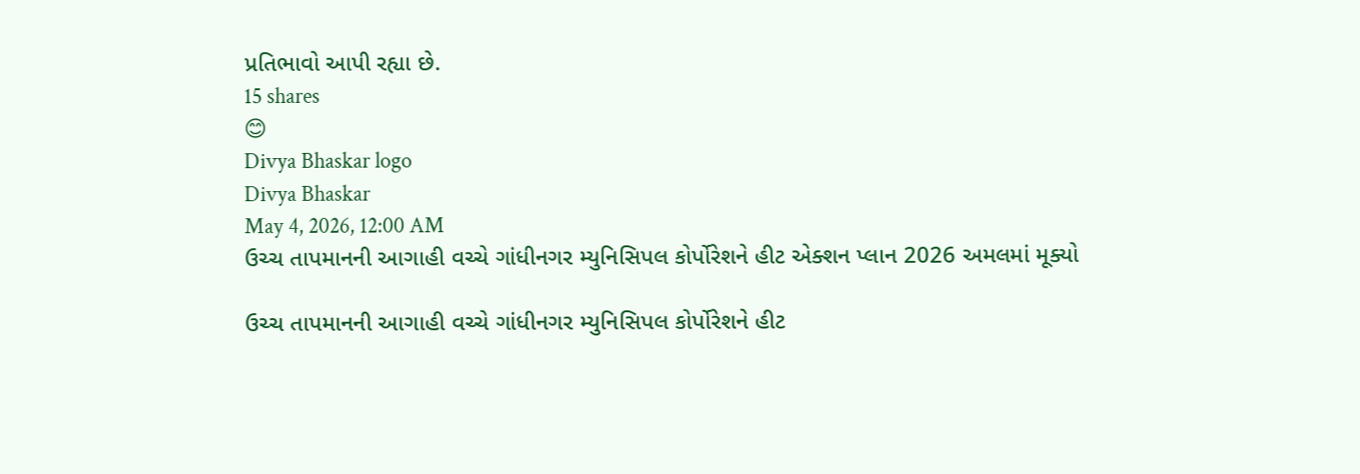પ્રતિભાવો આપી રહ્યા છે.
15 shares
😊
Divya Bhaskar logo
Divya Bhaskar
May 4, 2026, 12:00 AM
ઉચ્ચ તાપમાનની આગાહી વચ્ચે ગાંધીનગર મ્યુનિસિપલ કોર્પોરેશને હીટ એક્શન પ્લાન 2026 અમલમાં મૂક્યો

ઉચ્ચ તાપમાનની આગાહી વચ્ચે ગાંધીનગર મ્યુનિસિપલ કોર્પોરેશને હીટ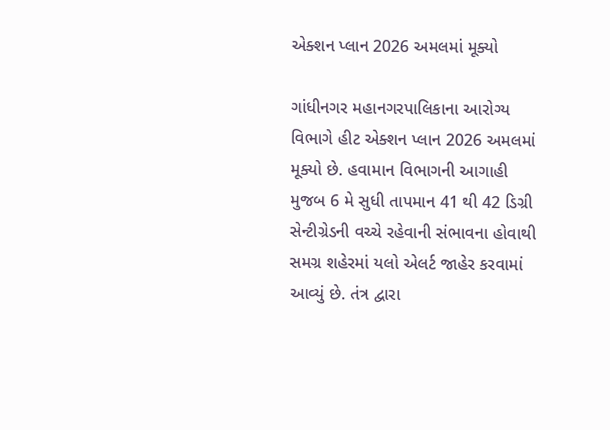એક્શન પ્લાન 2026 અમલમાં મૂક્યો

ગાંધીનગર મહાનગરપાલિકાના આરોગ્ય વિભાગે હીટ એક્શન પ્લાન 2026 અમલમાં મૂક્યો છે. હવામાન વિભાગની આગાહી મુજબ 6 મે સુધી તાપમાન 41 થી 42 ડિગ્રી સેન્ટીગ્રેડની વચ્ચે રહેવાની સંભાવના હોવાથી સમગ્ર શહેરમાં યલો એલર્ટ જાહેર કરવામાં આવ્યું છે. તંત્ર દ્વારા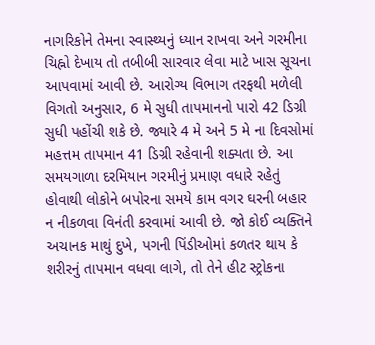નાગરિકોને તેમના સ્વાસ્થ્યનું ધ્યાન રાખવા અને ગરમીના ચિહ્નો દેખાય તો તબીબી સારવાર લેવા માટે ખાસ સૂચના આપવામાં આવી છે. આરોગ્ય વિભાગ તરફથી મળેલી વિગતો અનુસાર, 6 મે સુધી તાપમાનનો પારો 42 ડિગ્રી સુધી પહોંચી શકે છે. જ્યારે 4 મે અને 5 મે ના દિવસોમાં મહત્તમ તાપમાન 41 ડિગ્રી રહેવાની શક્યતા છે. આ સમયગાળા દરમિયાન ગરમીનું પ્રમાણ વધારે રહેતું હોવાથી લોકોને બપોરના સમયે કામ વગર ઘરની બહાર ન નીકળવા વિનંતી કરવામાં આવી છે. જો કોઈ વ્યક્તિને અચાનક માથું દુખે, પગની પિંડીઓમાં કળતર થાય કે શરીરનું તાપમાન વધવા લાગે, તો તેને હીટ સ્ટ્રોકના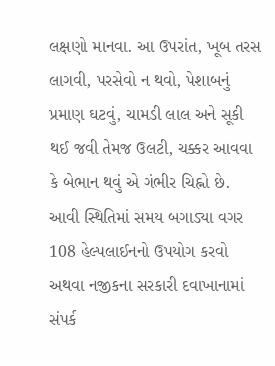લક્ષણો માનવા. આ ઉપરાંત, ખૂબ તરસ લાગવી, પરસેવો ન થવો, પેશાબનું પ્રમાણ ઘટવું, ચામડી લાલ અને સૂકી થઈ જવી તેમજ ઉલટી, ચક્કર આવવા કે બેભાન થવું એ ગંભીર ચિહ્નો છે. આવી સ્થિતિમાં સમય બગાડ્યા વગર 108 હેલ્પલાઈનનો ઉપયોગ કરવો અથવા નજીકના સરકારી દવાખાનામાં સંપર્ક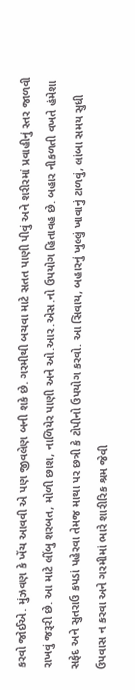કરવો જોઈએ. મુંઝવણ કે ખેંચ આવવી એ પણ જીવલેણ બની શકે છે. ગરમીથી બચવા માટે સતત પાણી પીવું અને શરીરમાં પ્રવાહીનું સ્તર જાળવી રાખવું જરૂરી છે. આ માટે લીંબુ શરબત, મોળી છાશ, નાળિયેર પાણી અને ઓ.આર.એસ.નો ઉપયોગ હિતાવહ છે. બહાર નીકળતી વખતે હંમેશા સફેદ અને સુતરાઉ કપડાં પહેરવા તેમજ માથા પર છત્રી કે ટોપીનો ઉપયોગ કરવો. આ સિવાય, બહારનું ખુલ્લું ખાવાનું ટાળવું, લાંબા સમય સુધી ઉપવાસ ન કરવા અને ગરમીમાં ભારે શારીરિક શ્રમ જેવી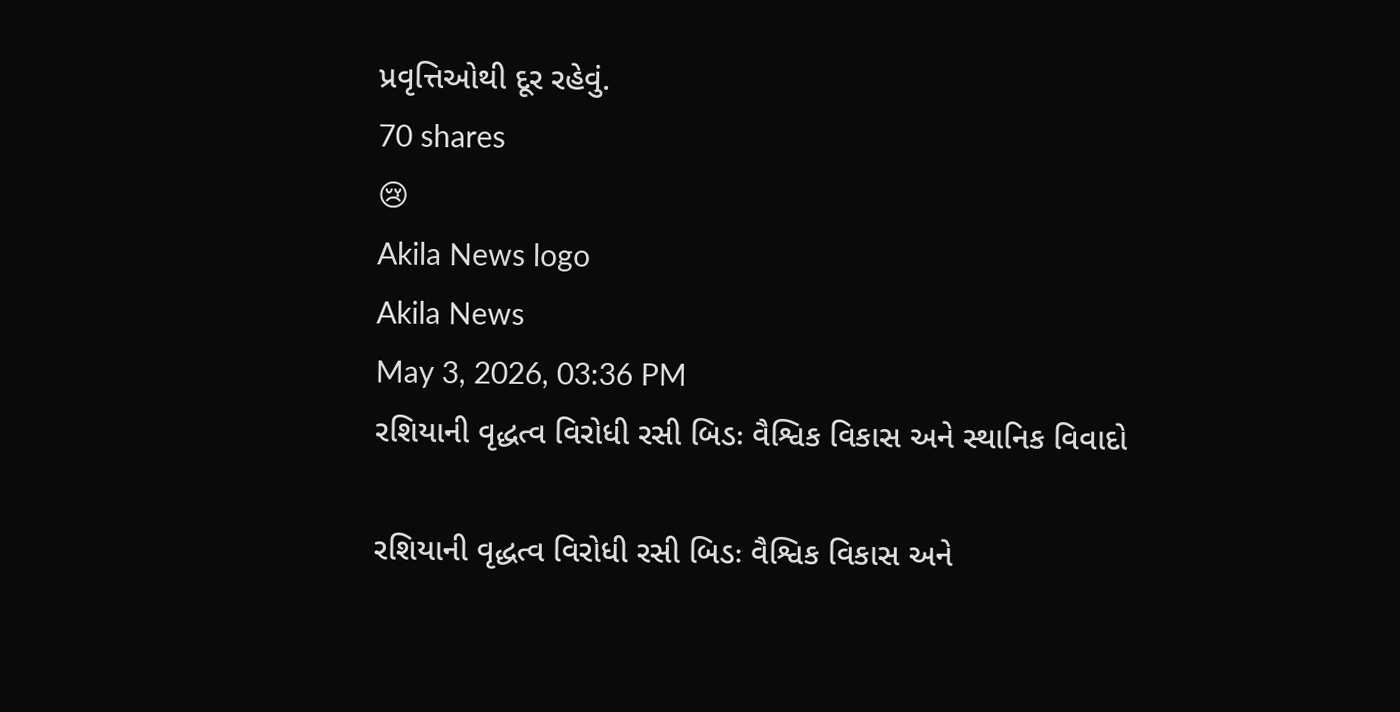પ્રવૃત્તિઓથી દૂર રહેવું.
70 shares
😢
Akila News logo
Akila News
May 3, 2026, 03:36 PM
રશિયાની વૃદ્ધત્વ વિરોધી રસી બિડઃ વૈશ્વિક વિકાસ અને સ્થાનિક વિવાદો

રશિયાની વૃદ્ધત્વ વિરોધી રસી બિડઃ વૈશ્વિક વિકાસ અને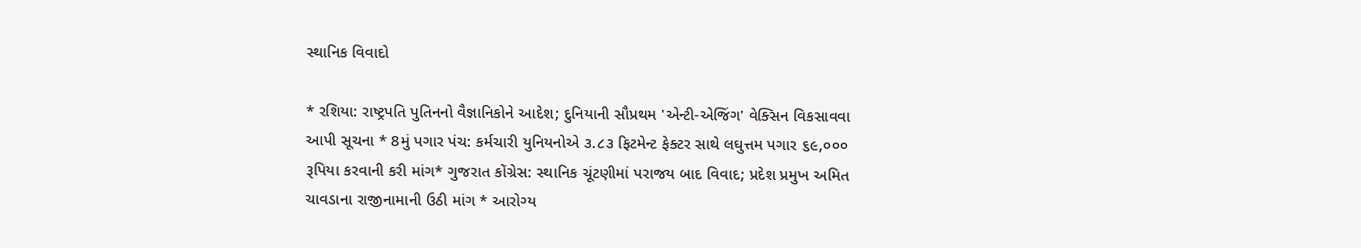સ્થાનિક વિવાદો

* રશિયા: રાષ્ટ્રપતિ પુતિનનો વૈજ્ઞાનિકોને આદેશ; દુનિયાની સૌપ્રથમ 'એન્ટી-એજિંગ' વેક્સિન વિકસાવવા આપી સૂચના * 8મું પગાર પંચ: કર્મચારી યુનિયનોએ ૩.૮૩ ફિટમેન્ટ ફેક્ટર સાથે લઘુત્તમ પગાર ૬૯,૦૦૦ રૂપિયા કરવાની કરી માંગ* ગુજરાત કોંગ્રેસ: સ્થાનિક ચૂંટણીમાં પરાજય બાદ વિવાદ; પ્રદેશ પ્રમુખ અમિત ચાવડાના રાજીનામાની ઉઠી માંગ * આરોગ્ય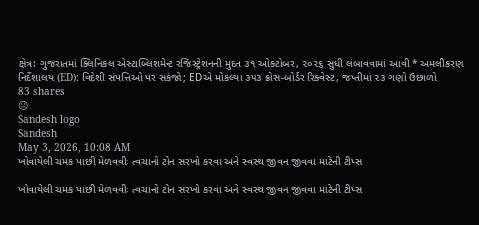ક્ષેત્ર: ગુજરાતમાં ક્લિનિકલ એસ્ટાબ્લિશમેન્ટ રજિસ્ટ્રેશનની મુદત ૩૧ ઓક્ટોબર, ૨૦૨૬ સુધી લંબાવવામાં આવી * અમલીકરણ નિર્દેશાલય (ED): વિદેશી સંપત્તિઓ પર સકંજો; EDએ મોકલ્યા ૩૫૩ ક્રોસ-બોર્ડર રિક્વેસ્ટ, જપ્તીમાં ૨૩ ગણો ઉછાળો
83 shares
😐
Sandesh logo
Sandesh
May 3, 2026, 10:08 AM
ખોવાયેલી ચમક પાછી મેળવવીઃ ત્વચાનો ટોન સરખો કરવા અને સ્વસ્થ જીવન જીવવા માટેની ટીપ્સ

ખોવાયેલી ચમક પાછી મેળવવીઃ ત્વચાનો ટોન સરખો કરવા અને સ્વસ્થ જીવન જીવવા માટેની ટીપ્સ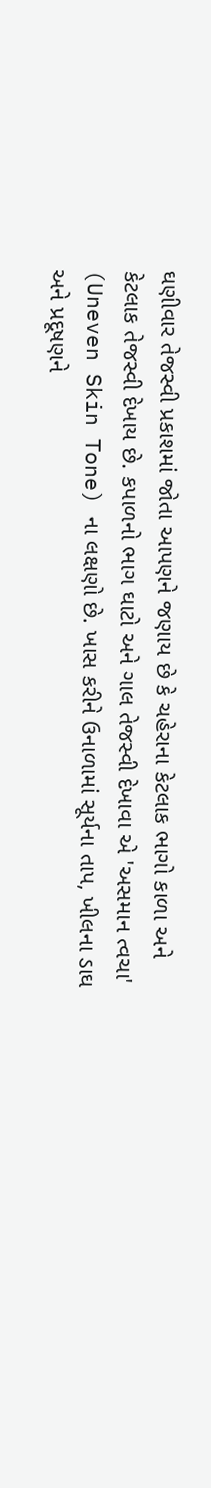ઘણીવાર તેજસ્વી પ્રકાશમાં જોતા આપણને જણાય છે કે ચહેરાના કેટલાક ભાગો કાળા અને કેટલાક તેજસ્વી દેખાય છે. કપાળનો ભાગ ઘાટો અને ગાલ તેજસ્વી દેખાવા એ 'અસમાન ત્વચા' (Uneven Skin Tone) ના લક્ષણો છે. ખાસ કરીને ઉનાળામાં સૂર્યના તાપ, ખીલના ડાઘ અને પ્રદૂષણને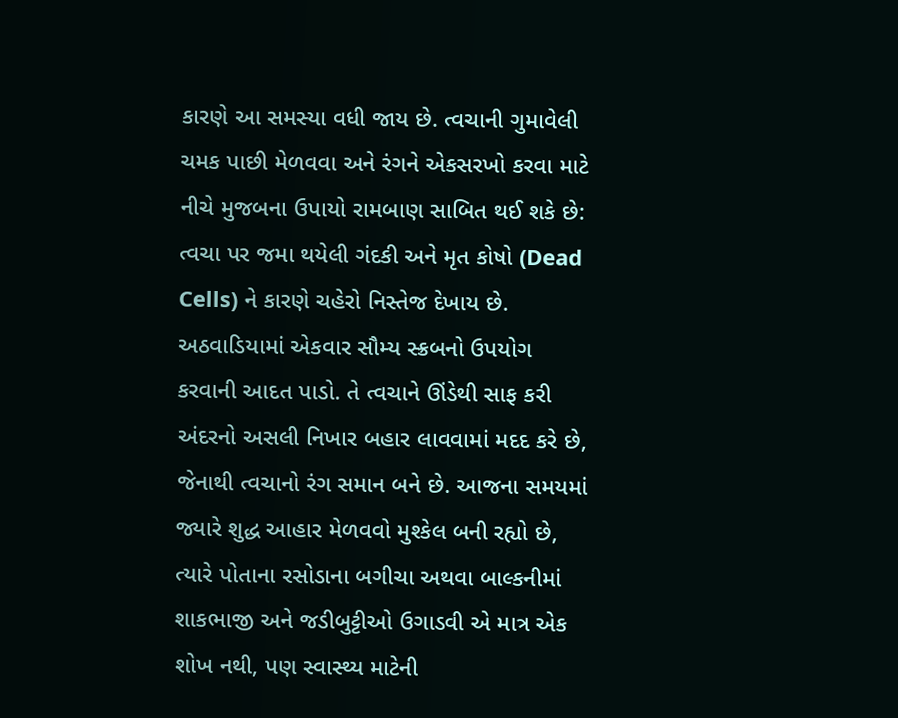કારણે આ સમસ્યા વધી જાય છે. ત્વચાની ગુમાવેલી ચમક પાછી મેળવવા અને રંગને એકસરખો કરવા માટે નીચે મુજબના ઉપાયો રામબાણ સાબિત થઈ શકે છે: ત્વચા પર જમા થયેલી ગંદકી અને મૃત કોષો (Dead Cells) ને કારણે ચહેરો નિસ્તેજ દેખાય છે. અઠવાડિયામાં એકવાર સૌમ્ય સ્ક્રબનો ઉપયોગ કરવાની આદત પાડો. તે ત્વચાને ઊંડેથી સાફ કરી અંદરનો અસલી નિખાર બહાર લાવવામાં મદદ કરે છે, જેનાથી ત્વચાનો રંગ સમાન બને છે. આજના સમયમાં જ્યારે શુદ્ધ આહાર મેળવવો મુશ્કેલ બની રહ્યો છે, ત્યારે પોતાના રસોડાના બગીચા અથવા બાલ્કનીમાં શાકભાજી અને જડીબુટ્ટીઓ ઉગાડવી એ માત્ર એક શોખ નથી, પણ સ્વાસ્થ્ય માટેની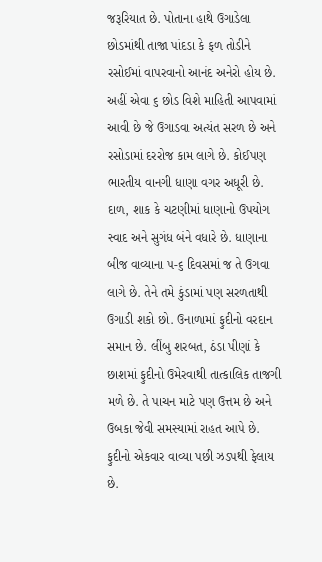જરૂરિયાત છે. પોતાના હાથે ઉગાડેલા છોડમાંથી તાજા પાંદડા કે ફળ તોડીને રસોઈમાં વાપરવાનો આનંદ અનેરો હોય છે. અહીં એવા ૬ છોડ વિશે માહિતી આપવામાં આવી છે જે ઉગાડવા અત્યંત સરળ છે અને રસોડામાં દરરોજ કામ લાગે છે. કોઈપણ ભારતીય વાનગી ધાણા વગર અધૂરી છે. દાળ, શાક કે ચટણીમાં ધાણાનો ઉપયોગ સ્વાદ અને સુગંધ બંને વધારે છે. ધાણાના બીજ વાવ્યાના ૫-૬ દિવસમાં જ તે ઉગવા લાગે છે. તેને તમે કુંડામાં પણ સરળતાથી ઉગાડી શકો છો. ઉનાળામાં ફુદીનો વરદાન સમાન છે. લીંબુ શરબત, ઠંડા પીણાં કે છાશમાં ફુદીનો ઉમેરવાથી તાત્કાલિક તાજગી મળે છે. તે પાચન માટે પણ ઉત્તમ છે અને ઉબકા જેવી સમસ્યામાં રાહત આપે છે. ફુદીનો એકવાર વાવ્યા પછી ઝડપથી ફેલાય છે.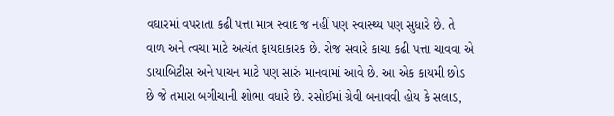વઘારમાં વપરાતા કઢી પત્તા માત્ર સ્વાદ જ નહીં પણ સ્વાસ્થ્ય પણ સુધારે છે. તે વાળ અને ત્વચા માટે અત્યંત ફાયદાકારક છે. રોજ સવારે કાચા કઢી પત્તા ચાવવા એ ડાયાબિટીસ અને પાચન માટે પણ સારું માનવામાં આવે છે. આ એક કાયમી છોડ છે જે તમારા બગીચાની શોભા વધારે છે. રસોઈમાં ગ્રેવી બનાવવી હોય કે સલાડ,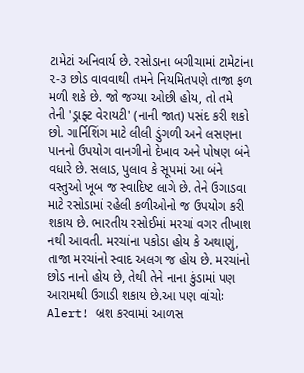ટામેટાં અનિવાર્ય છે. રસોડાના બગીચામાં ટામેટાંના ૨-૩ છોડ વાવવાથી તમને નિયમિતપણે તાજા ફળ મળી શકે છે. જો જગ્યા ઓછી હોય, તો તમે તેની 'ડ્રાફ્ટ વેરાયટી' (નાની જાત) પસંદ કરી શકો છો. ગાર્નિશિંગ માટે લીલી ડુંગળી અને લસણના પાનનો ઉપયોગ વાનગીનો દેખાવ અને પોષણ બંને વધારે છે. સલાડ, પુલાવ કે સૂપમાં આ બંને વસ્તુઓ ખૂબ જ સ્વાદિષ્ટ લાગે છે. તેને ઉગાડવા માટે રસોડામાં રહેલી કળીઓનો જ ઉપયોગ કરી શકાય છે. ભારતીય રસોઈમાં મરચાં વગર તીખાશ નથી આવતી. મરચાંના પકોડા હોય કે અથાણું, તાજા મરચાંનો સ્વાદ અલગ જ હોય છે. મરચાંનો છોડ નાનો હોય છે, તેથી તેને નાના કુંડામાં પણ આરામથી ઉગાડી શકાય છે.આ પણ વાંચોઃ Alert! બ્રશ કરવામાં આળસ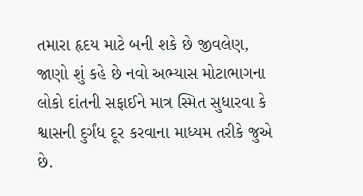તમારા હૃદય માટે બની શકે છે જીવલેણ, જાણો શું કહે છે નવો અભ્યાસ મોટાભાગના લોકો દાંતની સફાઈને માત્ર સ્મિત સુધારવા કે શ્વાસની દુર્ગંધ દૂર કરવાના માધ્યમ તરીકે જુએ છે.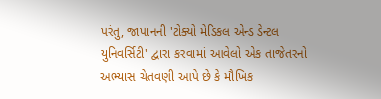પરંતુ, જાપાનની 'ટોક્યો મેડિકલ એન્ડ ડેન્ટલ યુનિવર્સિટી' દ્વારા કરવામાં આવેલો એક તાજેતરનો અભ્યાસ ચેતવણી આપે છે કે મૌખિક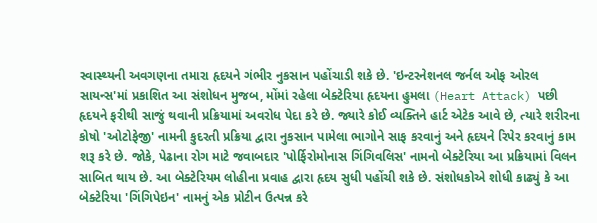સ્વાસ્થ્યની અવગણના તમારા હૃદયને ગંભીર નુકસાન પહોંચાડી શકે છે. 'ઇન્ટરનેશનલ જર્નલ ઓફ ઓરલ સાયન્સ'માં પ્રકાશિત આ સંશોધન મુજબ, મોંમાં રહેલા બેક્ટેરિયા હૃદયના હુમલા (Heart Attack) પછી હૃદયને ફરીથી સાજું થવાની પ્રક્રિયામાં અવરોધ પેદા કરે છે. જ્યારે કોઈ વ્યક્તિને હાર્ટ એટેક આવે છે, ત્યારે શરીરના કોષો 'ઓટોફેજી' નામની કુદરતી પ્રક્રિયા દ્વારા નુકસાન પામેલા ભાગોને સાફ કરવાનું અને હૃદયને રિપેર કરવાનું કામ શરૂ કરે છે. જોકે, પેઢાના રોગ માટે જવાબદાર 'પોર્ફિરોમોનાસ ગિંગિવલિસ' નામનો બેક્ટેરિયા આ પ્રક્રિયામાં વિલન સાબિત થાય છે. આ બેક્ટેરિયમ લોહીના પ્રવાહ દ્વારા હૃદય સુધી પહોંચી શકે છે. સંશોધકોએ શોધી કાઢ્યું કે આ બેક્ટેરિયા 'ગિંગિપેઇન' નામનું એક પ્રોટીન ઉત્પન્ન કરે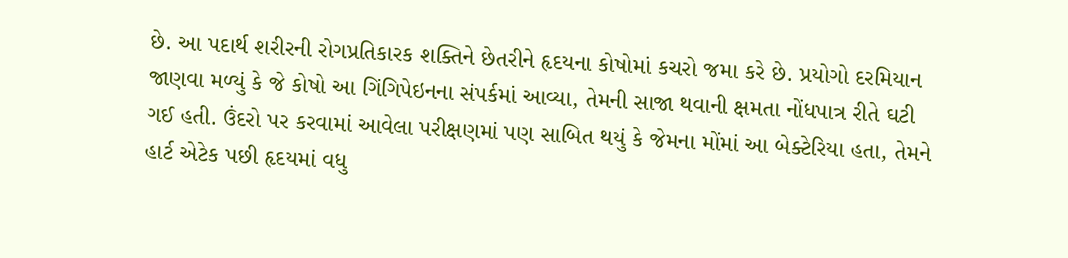છે. આ પદાર્થ શરીરની રોગપ્રતિકારક શક્તિને છેતરીને હૃદયના કોષોમાં કચરો જમા કરે છે. પ્રયોગો દરમિયાન જાણવા મળ્યું કે જે કોષો આ ગિંગિપેઇનના સંપર્કમાં આવ્યા, તેમની સાજા થવાની ક્ષમતા નોંધપાત્ર રીતે ઘટી ગઈ હતી. ઉંદરો પર કરવામાં આવેલા પરીક્ષણમાં પણ સાબિત થયું કે જેમના મોંમાં આ બેક્ટેરિયા હતા, તેમને હાર્ટ એટેક પછી હૃદયમાં વધુ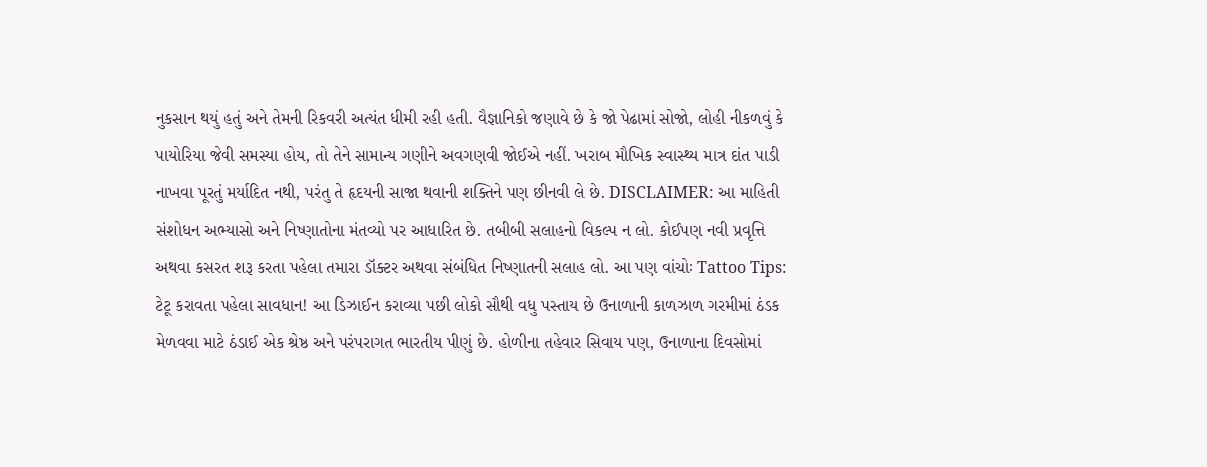નુકસાન થયું હતું અને તેમની રિકવરી અત્યંત ધીમી રહી હતી. વૈજ્ઞાનિકો જણાવે છે કે જો પેઢામાં સોજો, લોહી નીકળવું કે પાયોરિયા જેવી સમસ્યા હોય, તો તેને સામાન્ય ગણીને અવગણવી જોઈએ નહીં. ખરાબ મૌખિક સ્વાસ્થ્ય માત્ર દાંત પાડી નાખવા પૂરતું મર્યાદિત નથી, પરંતુ તે હૃદયની સાજા થવાની શક્તિને પણ છીનવી લે છે. DISCLAIMER: આ માહિતી સંશોધન અભ્યાસો અને નિષ્ણાતોના મંતવ્યો પર આધારિત છે. તબીબી સલાહનો વિકલ્પ ન લો. કોઈપણ નવી પ્રવૃત્તિ અથવા કસરત શરૂ કરતા પહેલા તમારા ડૉક્ટર અથવા સંબંધિત નિષ્ણાતની સલાહ લો. આ પણ વાંચોઃ Tattoo Tips: ટેટૂ કરાવતા પહેલા સાવધાન! આ ડિઝાઈન કરાવ્યા પછી લોકો સૌથી વધુ પસ્તાય છે ઉનાળાની કાળઝાળ ગરમીમાં ઠંડક મેળવવા માટે ઠંડાઈ એક શ્રેષ્ઠ અને પરંપરાગત ભારતીય પીણું છે. હોળીના તહેવાર સિવાય પણ, ઉનાળાના દિવસોમાં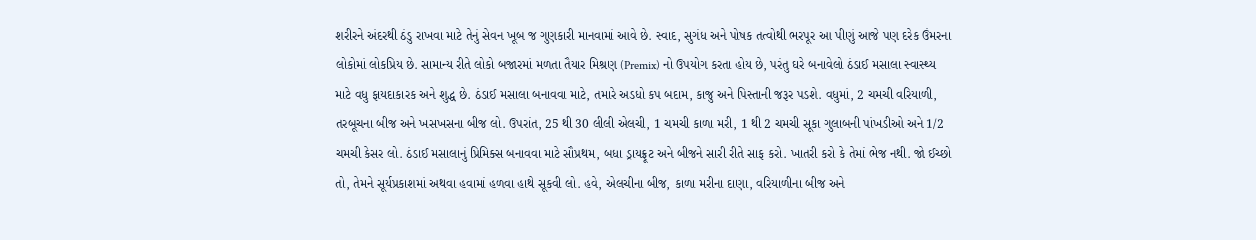શરીરને અંદરથી ઠંડુ રાખવા માટે તેનું સેવન ખૂબ જ ગુણકારી માનવામાં આવે છે. સ્વાદ, સુગંધ અને પોષક તત્વોથી ભરપૂર આ પીણું આજે પણ દરેક ઉંમરના લોકોમાં લોકપ્રિય છે. સામાન્ય રીતે લોકો બજારમાં મળતા તૈયાર મિશ્રણ (Premix) નો ઉપયોગ કરતા હોય છે, પરંતુ ઘરે બનાવેલો ઠંડાઈ મસાલા સ્વાસ્થ્ય માટે વધુ ફાયદાકારક અને શુદ્ધ છે. ઠંડાઈ મસાલા બનાવવા માટે, તમારે અડધો કપ બદામ, કાજુ અને પિસ્તાની જરૂર પડશે. વધુમાં, 2 ચમચી વરિયાળી, તરબૂચના બીજ અને ખસખસના બીજ લો. ઉપરાંત, 25 થી 30 લીલી એલચી, 1 ચમચી કાળા મરી, 1 થી 2 ચમચી સૂકા ગુલાબની પાંખડીઓ અને 1/2 ચમચી કેસર લો. ઠંડાઈ મસાલાનું પ્રિમિક્સ બનાવવા માટે સૌપ્રથમ, બધા ડ્રાયફ્રૂટ અને બીજને સારી રીતે સાફ કરો. ખાતરી કરો કે તેમાં ભેજ નથી. જો ઈચ્છો તો, તેમને સૂર્યપ્રકાશમાં અથવા હવામાં હળવા હાથે સૂકવી લો. હવે, એલચીના બીજ, કાળા મરીના દાણા, વરિયાળીના બીજ અને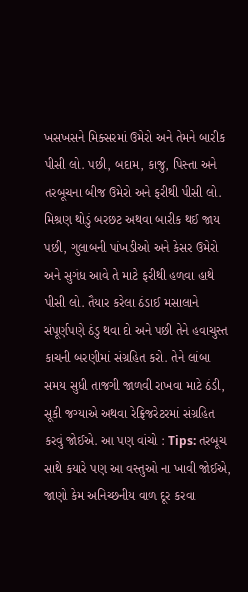ખસખસને મિક્સરમાં ઉમેરો અને તેમને બારીક પીસી લો. પછી, બદામ, કાજુ, પિસ્તા અને તરબૂચના બીજ ઉમેરો અને ફરીથી પીસી લો. મિશ્રણ થોડું બરછટ અથવા બારીક થઈ જાય પછી, ગુલાબની પાંખડીઓ અને કેસર ઉમેરો અને સુગંધ આવે તે માટે ફરીથી હળવા હાથે પીસી લો. તૈયાર કરેલા ઠંડાઈ મસાલાને સંપૂર્ણપણે ઠંડુ થવા દો અને પછી તેને હવાચુસ્ત કાચની બરણીમાં સંગ્રહિત કરો. તેને લાંબા સમય સુધી તાજગી જાળવી રાખવા માટે ઠંડી, સૂકી જગ્યાએ અથવા રેફ્રિજરેટરમાં સંગ્રહિત કરવું જોઈએ. આ પણ વાંચો : Tips: તરબૂચ સાથે કયારે પણ આ વસ્તુઓ ના ખાવી જોઈએ, જાણો કેમ અનિચ્છનીય વાળ દૂર કરવા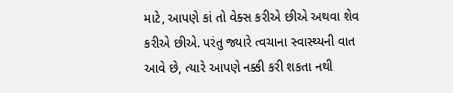માટે, આપણે કાં તો વેક્સ કરીએ છીએ અથવા શેવ કરીએ છીએ. પરંતુ જ્યારે ત્વચાના સ્વાસ્થ્યની વાત આવે છે, ત્યારે આપણે નક્કી કરી શકતા નથી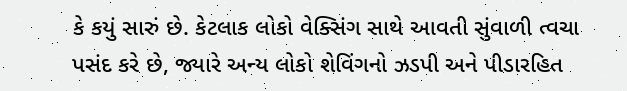કે કયું સારું છે. કેટલાક લોકો વેક્સિંગ સાથે આવતી સુંવાળી ત્વચા પસંદ કરે છે, જ્યારે અન્ય લોકો શેવિંગનો ઝડપી અને પીડારહિત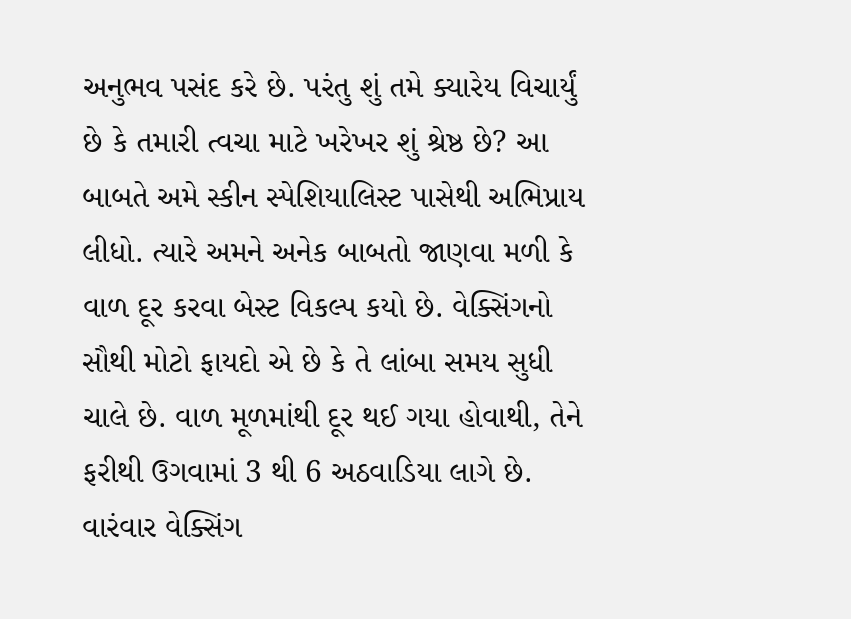અનુભવ પસંદ કરે છે. પરંતુ શું તમે ક્યારેય વિચાર્યું છે કે તમારી ત્વચા માટે ખરેખર શું શ્રેષ્ઠ છે? આ બાબતે અમે સ્કીન સ્પેશિયાલિસ્ટ પાસેથી અભિપ્રાય લીધો. ત્યારે અમને અનેક બાબતો જાણવા મળી કે વાળ દૂર કરવા બેસ્ટ વિકલ્પ કયો છે. વેક્સિંગનો સૌથી મોટો ફાયદો એ છે કે તે લાંબા સમય સુધી ચાલે છે. વાળ મૂળમાંથી દૂર થઈ ગયા હોવાથી, તેને ફરીથી ઉગવામાં 3 થી 6 અઠવાડિયા લાગે છે. વારંવાર વેક્સિંગ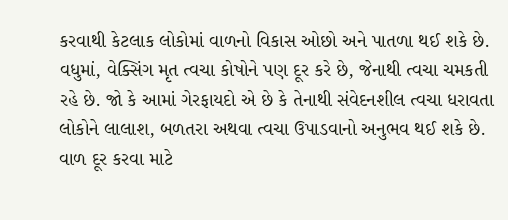કરવાથી કેટલાક લોકોમાં વાળનો વિકાસ ઓછો અને પાતળા થઈ શકે છે. વધુમાં, વેક્સિંગ મૃત ત્વચા કોષોને પણ દૂર કરે છે, જેનાથી ત્વચા ચમકતી રહે છે. જો કે આમાં ગેરફાયદો એ છે કે તેનાથી સંવેદનશીલ ત્વચા ધરાવતા લોકોને લાલાશ, બળતરા અથવા ત્વચા ઉપાડવાનો અનુભવ થઈ શકે છે. વાળ દૂર કરવા માટે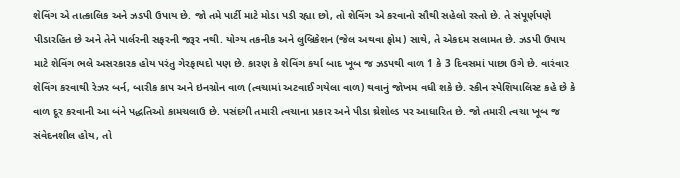શેવિંગ એ તાત્કાલિક અને ઝડપી ઉપાય છે. જો તમે પાર્ટી માટે મોડા પડી રહ્યા છો, તો શેવિંગ એ કરવાનો સૌથી સહેલો રસ્તો છે. તે સંપૂર્ણપણે પીડારહિત છે અને તેને પાર્લરની સફરની જરૂર નથી. યોગ્ય તકનીક અને લુબ્રિકેશન (જેલ અથવા ફોમ) સાથે, તે એકદમ સલામત છે. ઝડપી ઉપાય માટે શેવિંગ ભલે અસરકારક હોય પરંતુ ગેરફાયદો પણ છે. કારણ કે શેવિંગ કર્યા બાદ ખૂબ જ ઝડપથી વાળ 1 કે 3 દિવસમાં પાછા ઉગે છે. વારંવાર શેવિંગ કરવાથી રેઝર બર્ન, બારીક કાપ અને ઇનગ્રોન વાળ (ત્વચામાં અટવાઈ ગયેલા વાળ) થવાનું જોખમ વધી શકે છે. સ્કીન સ્પેશિયાલિસ્ટ કહે છે કે વાળ દૂર કરવાની આ બંને પદ્ધતિઓ કામચલાઉ છે. પસંદગી તમારી ત્વચાના પ્રકાર અને પીડા થ્રેશોલ્ડ પર આધારિત છે. જો તમારી ત્વચા ખૂબ જ સંવેદનશીલ હોય, તો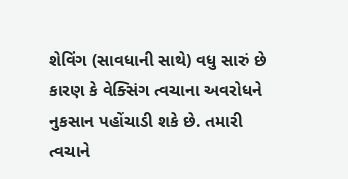શેવિંગ (સાવધાની સાથે) વધુ સારું છે કારણ કે વેક્સિંગ ત્વચાના અવરોધને નુકસાન પહોંચાડી શકે છે. તમારી ત્વચાને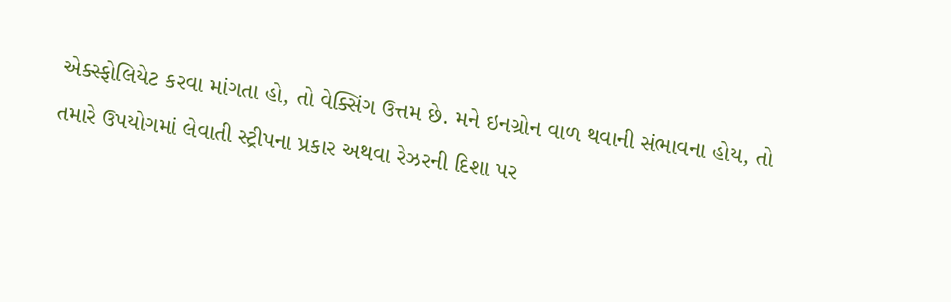એક્સ્ફોલિયેટ કરવા માંગતા હો, તો વેક્સિંગ ઉત્તમ છે. મને ઇનગ્રોન વાળ થવાની સંભાવના હોય, તો તમારે ઉપયોગમાં લેવાતી સ્ટ્રીપના પ્રકાર અથવા રેઝરની દિશા પર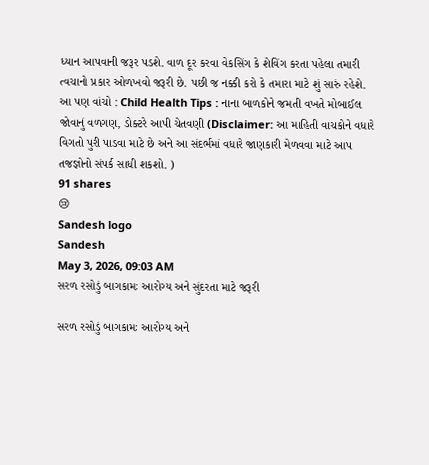ધ્યાન આપવાની જરૂર પડશે. વાળ દૂર કરવા વેકસિંગ કે શેવિંગ કરતા પહેલા તમારી ત્વચાનો પ્રકાર ઓળખવો જરૂરી છે. પછી જ નક્કી કરો કે તમારા માટે શું સારું રહેશે. આ પણ વાંચો : Child Health Tips : નાના બાળકોને જમતી વખતે મોબાઈલ જોવાનું વળગણ, ડોક્ટરે આપી ચેતવણી (Disclaimer: આ માહિતી વાચકોને વધારે વિગતો પુરી પાડવા માટે છે અને આ સંદર્ભમાં વધારે જાણકારી મેળવવા માટે આપ તજજ્ઞોનો સંપર્ક સાધી શકશો. )
91 shares
😢
Sandesh logo
Sandesh
May 3, 2026, 09:03 AM
સરળ રસોડું બાગકામઃ આરોગ્ય અને સુંદરતા માટે જરૂરી

સરળ રસોડું બાગકામઃ આરોગ્ય અને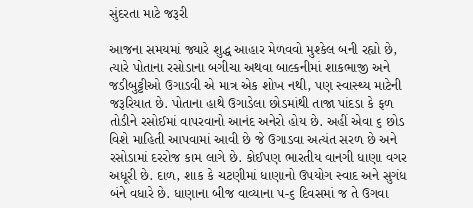સુંદરતા માટે જરૂરી

આજના સમયમાં જ્યારે શુદ્ધ આહાર મેળવવો મુશ્કેલ બની રહ્યો છે, ત્યારે પોતાના રસોડાના બગીચા અથવા બાલ્કનીમાં શાકભાજી અને જડીબુટ્ટીઓ ઉગાડવી એ માત્ર એક શોખ નથી, પણ સ્વાસ્થ્ય માટેની જરૂરિયાત છે. પોતાના હાથે ઉગાડેલા છોડમાંથી તાજા પાંદડા કે ફળ તોડીને રસોઈમાં વાપરવાનો આનંદ અનેરો હોય છે. અહીં એવા ૬ છોડ વિશે માહિતી આપવામાં આવી છે જે ઉગાડવા અત્યંત સરળ છે અને રસોડામાં દરરોજ કામ લાગે છે. કોઈપણ ભારતીય વાનગી ધાણા વગર અધૂરી છે. દાળ, શાક કે ચટણીમાં ધાણાનો ઉપયોગ સ્વાદ અને સુગંધ બંને વધારે છે. ધાણાના બીજ વાવ્યાના ૫-૬ દિવસમાં જ તે ઉગવા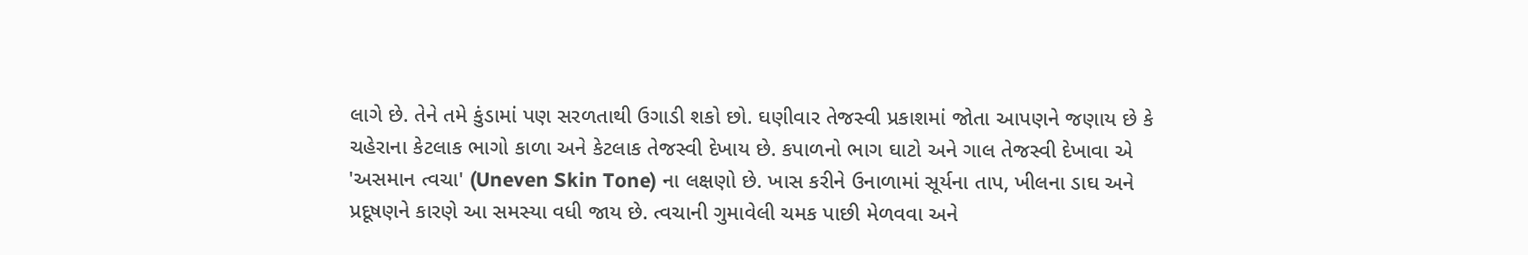લાગે છે. તેને તમે કુંડામાં પણ સરળતાથી ઉગાડી શકો છો. ઘણીવાર તેજસ્વી પ્રકાશમાં જોતા આપણને જણાય છે કે ચહેરાના કેટલાક ભાગો કાળા અને કેટલાક તેજસ્વી દેખાય છે. કપાળનો ભાગ ઘાટો અને ગાલ તેજસ્વી દેખાવા એ 'અસમાન ત્વચા' (Uneven Skin Tone) ના લક્ષણો છે. ખાસ કરીને ઉનાળામાં સૂર્યના તાપ, ખીલના ડાઘ અને પ્રદૂષણને કારણે આ સમસ્યા વધી જાય છે. ત્વચાની ગુમાવેલી ચમક પાછી મેળવવા અને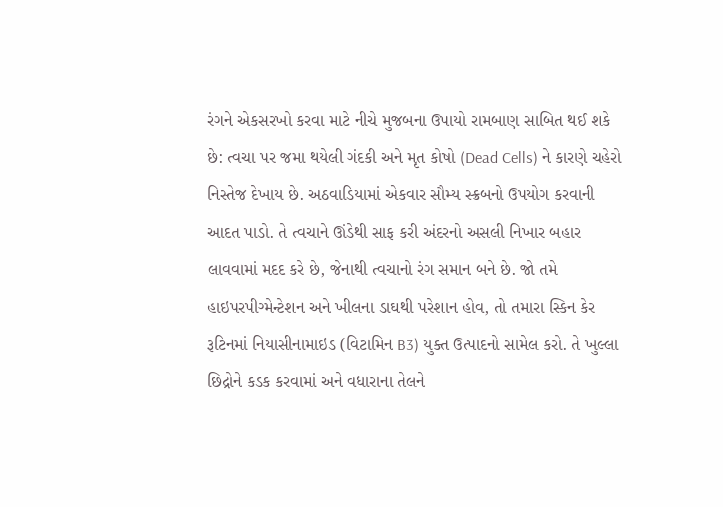રંગને એકસરખો કરવા માટે નીચે મુજબના ઉપાયો રામબાણ સાબિત થઈ શકે છે: ત્વચા પર જમા થયેલી ગંદકી અને મૃત કોષો (Dead Cells) ને કારણે ચહેરો નિસ્તેજ દેખાય છે. અઠવાડિયામાં એકવાર સૌમ્ય સ્ક્રબનો ઉપયોગ કરવાની આદત પાડો. તે ત્વચાને ઊંડેથી સાફ કરી અંદરનો અસલી નિખાર બહાર લાવવામાં મદદ કરે છે, જેનાથી ત્વચાનો રંગ સમાન બને છે. જો તમે હાઇપરપીગ્મેન્ટેશન અને ખીલના ડાઘથી પરેશાન હોવ, તો તમારા સ્કિન કેર રૂટિનમાં નિયાસીનામાઇડ (વિટામિન B3) યુક્ત ઉત્પાદનો સામેલ કરો. તે ખુલ્લા છિદ્રોને કડક કરવામાં અને વધારાના તેલને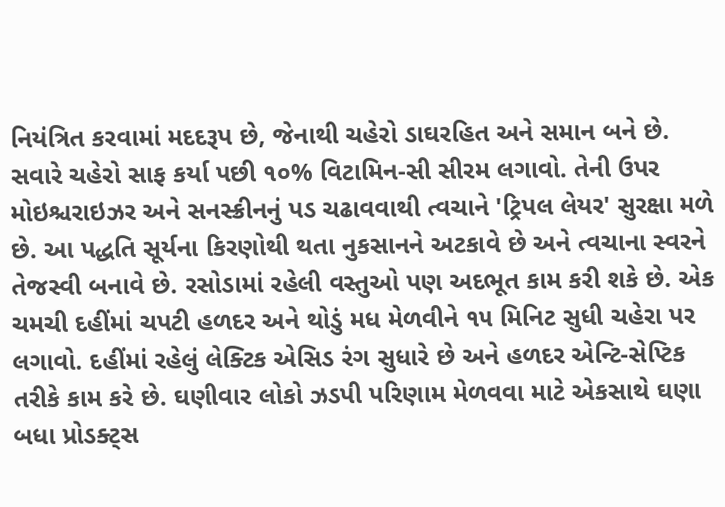નિયંત્રિત કરવામાં મદદરૂપ છે, જેનાથી ચહેરો ડાઘરહિત અને સમાન બને છે. સવારે ચહેરો સાફ કર્યા પછી ૧૦% વિટામિન-સી સીરમ લગાવો. તેની ઉપર મોઇશ્ચરાઇઝર અને સનસ્ક્રીનનું પડ ચઢાવવાથી ત્વચાને 'ટ્રિપલ લેયર' સુરક્ષા મળે છે. આ પદ્ધતિ સૂર્યના કિરણોથી થતા નુકસાનને અટકાવે છે અને ત્વચાના સ્વરને તેજસ્વી બનાવે છે. રસોડામાં રહેલી વસ્તુઓ પણ અદભૂત કામ કરી શકે છે. એક ચમચી દહીંમાં ચપટી હળદર અને થોડું મધ મેળવીને ૧૫ મિનિટ સુધી ચહેરા પર લગાવો. દહીંમાં રહેલું લેક્ટિક એસિડ રંગ સુધારે છે અને હળદર એન્ટિ-સેપ્ટિક તરીકે કામ કરે છે. ઘણીવાર લોકો ઝડપી પરિણામ મેળવવા માટે એકસાથે ઘણા બધા પ્રોડક્ટ્સ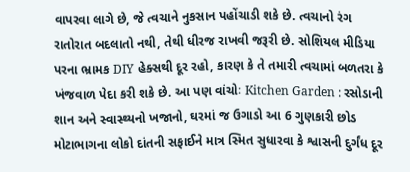વાપરવા લાગે છે, જે ત્વચાને નુકસાન પહોંચાડી શકે છે. ત્વચાનો રંગ રાતોરાત બદલાતો નથી, તેથી ધીરજ રાખવી જરૂરી છે. સોશિયલ મીડિયા પરના ભ્રામક DIY હેક્સથી દૂર રહો, કારણ કે તે તમારી ત્વચામાં બળતરા કે ખંજવાળ પેદા કરી શકે છે. આ પણ વાંચોઃ Kitchen Garden : રસોડાની શાન અને સ્વાસ્થ્યનો ખજાનો, ઘરમાં જ ઉગાડો આ 6 ગુણકારી છોડ મોટાભાગના લોકો દાંતની સફાઈને માત્ર સ્મિત સુધારવા કે શ્વાસની દુર્ગંધ દૂર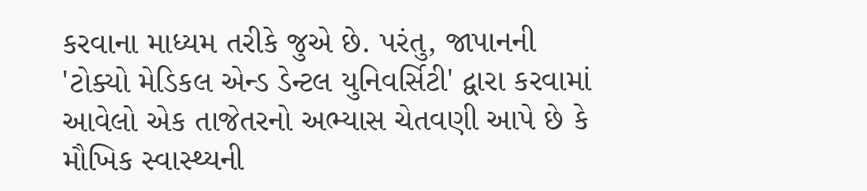કરવાના માધ્યમ તરીકે જુએ છે. પરંતુ, જાપાનની 'ટોક્યો મેડિકલ એન્ડ ડેન્ટલ યુનિવર્સિટી' દ્વારા કરવામાં આવેલો એક તાજેતરનો અભ્યાસ ચેતવણી આપે છે કે મૌખિક સ્વાસ્થ્યની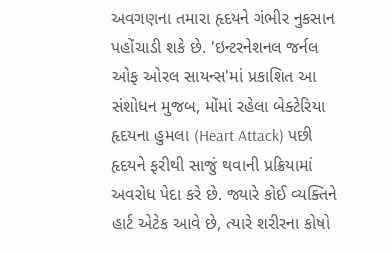અવગણના તમારા હૃદયને ગંભીર નુકસાન પહોંચાડી શકે છે. 'ઇન્ટરનેશનલ જર્નલ ઓફ ઓરલ સાયન્સ'માં પ્રકાશિત આ સંશોધન મુજબ, મોંમાં રહેલા બેક્ટેરિયા હૃદયના હુમલા (Heart Attack) પછી હૃદયને ફરીથી સાજું થવાની પ્રક્રિયામાં અવરોધ પેદા કરે છે. જ્યારે કોઈ વ્યક્તિને હાર્ટ એટેક આવે છે, ત્યારે શરીરના કોષો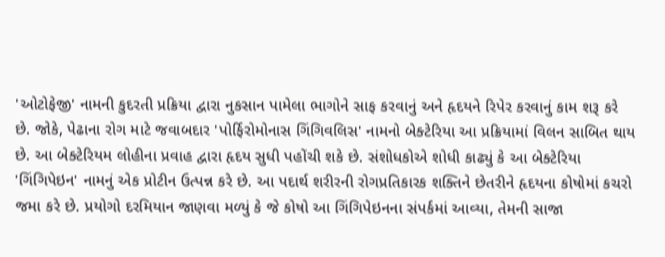'ઓટોફેજી' નામની કુદરતી પ્રક્રિયા દ્વારા નુકસાન પામેલા ભાગોને સાફ કરવાનું અને હૃદયને રિપેર કરવાનું કામ શરૂ કરે છે. જોકે, પેઢાના રોગ માટે જવાબદાર 'પોર્ફિરોમોનાસ ગિંગિવલિસ' નામનો બેક્ટેરિયા આ પ્રક્રિયામાં વિલન સાબિત થાય છે. આ બેક્ટેરિયમ લોહીના પ્રવાહ દ્વારા હૃદય સુધી પહોંચી શકે છે. સંશોધકોએ શોધી કાઢ્યું કે આ બેક્ટેરિયા 'ગિંગિપેઇન' નામનું એક પ્રોટીન ઉત્પન્ન કરે છે. આ પદાર્થ શરીરની રોગપ્રતિકારક શક્તિને છેતરીને હૃદયના કોષોમાં કચરો જમા કરે છે. પ્રયોગો દરમિયાન જાણવા મળ્યું કે જે કોષો આ ગિંગિપેઇનના સંપર્કમાં આવ્યા, તેમની સાજા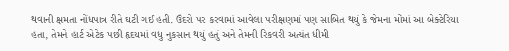થવાની ક્ષમતા નોંધપાત્ર રીતે ઘટી ગઈ હતી. ઉંદરો પર કરવામાં આવેલા પરીક્ષણમાં પણ સાબિત થયું કે જેમના મોંમાં આ બેક્ટેરિયા હતા, તેમને હાર્ટ એટેક પછી હૃદયમાં વધુ નુકસાન થયું હતું અને તેમની રિકવરી અત્યંત ધીમી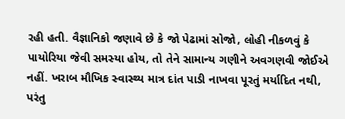રહી હતી. વૈજ્ઞાનિકો જણાવે છે કે જો પેઢામાં સોજો, લોહી નીકળવું કે પાયોરિયા જેવી સમસ્યા હોય, તો તેને સામાન્ય ગણીને અવગણવી જોઈએ નહીં. ખરાબ મૌખિક સ્વાસ્થ્ય માત્ર દાંત પાડી નાખવા પૂરતું મર્યાદિત નથી, પરંતુ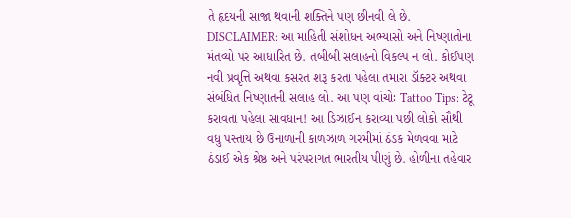તે હૃદયની સાજા થવાની શક્તિને પણ છીનવી લે છે. DISCLAIMER: આ માહિતી સંશોધન અભ્યાસો અને નિષ્ણાતોના મંતવ્યો પર આધારિત છે. તબીબી સલાહનો વિકલ્પ ન લો. કોઈપણ નવી પ્રવૃત્તિ અથવા કસરત શરૂ કરતા પહેલા તમારા ડૉક્ટર અથવા સંબંધિત નિષ્ણાતની સલાહ લો. આ પણ વાંચોઃ Tattoo Tips: ટેટૂ કરાવતા પહેલા સાવધાન! આ ડિઝાઈન કરાવ્યા પછી લોકો સૌથી વધુ પસ્તાય છે ઉનાળાની કાળઝાળ ગરમીમાં ઠંડક મેળવવા માટે ઠંડાઈ એક શ્રેષ્ઠ અને પરંપરાગત ભારતીય પીણું છે. હોળીના તહેવાર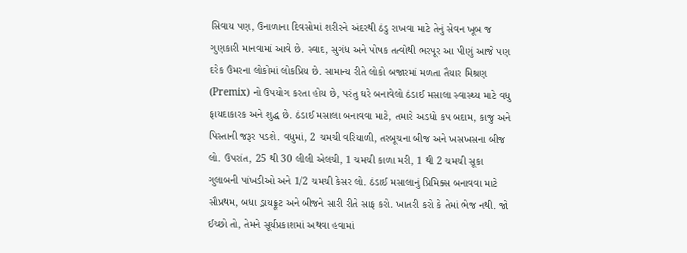સિવાય પણ, ઉનાળાના દિવસોમાં શરીરને અંદરથી ઠંડુ રાખવા માટે તેનું સેવન ખૂબ જ ગુણકારી માનવામાં આવે છે. સ્વાદ, સુગંધ અને પોષક તત્વોથી ભરપૂર આ પીણું આજે પણ દરેક ઉંમરના લોકોમાં લોકપ્રિય છે. સામાન્ય રીતે લોકો બજારમાં મળતા તૈયાર મિશ્રણ (Premix) નો ઉપયોગ કરતા હોય છે, પરંતુ ઘરે બનાવેલો ઠંડાઈ મસાલા સ્વાસ્થ્ય માટે વધુ ફાયદાકારક અને શુદ્ધ છે. ઠંડાઈ મસાલા બનાવવા માટે, તમારે અડધો કપ બદામ, કાજુ અને પિસ્તાની જરૂર પડશે. વધુમાં, 2 ચમચી વરિયાળી, તરબૂચના બીજ અને ખસખસના બીજ લો. ઉપરાંત, 25 થી 30 લીલી એલચી, 1 ચમચી કાળા મરી, 1 થી 2 ચમચી સૂકા ગુલાબની પાંખડીઓ અને 1/2 ચમચી કેસર લો. ઠંડાઈ મસાલાનું પ્રિમિક્સ બનાવવા માટે સૌપ્રથમ, બધા ડ્રાયફ્રૂટ અને બીજને સારી રીતે સાફ કરો. ખાતરી કરો કે તેમાં ભેજ નથી. જો ઈચ્છો તો, તેમને સૂર્યપ્રકાશમાં અથવા હવામાં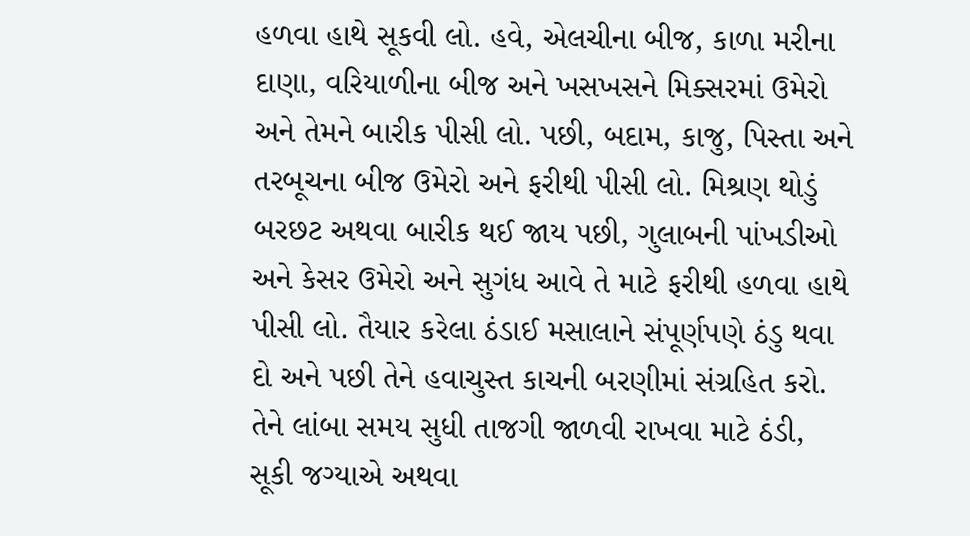હળવા હાથે સૂકવી લો. હવે, એલચીના બીજ, કાળા મરીના દાણા, વરિયાળીના બીજ અને ખસખસને મિક્સરમાં ઉમેરો અને તેમને બારીક પીસી લો. પછી, બદામ, કાજુ, પિસ્તા અને તરબૂચના બીજ ઉમેરો અને ફરીથી પીસી લો. મિશ્રણ થોડું બરછટ અથવા બારીક થઈ જાય પછી, ગુલાબની પાંખડીઓ અને કેસર ઉમેરો અને સુગંધ આવે તે માટે ફરીથી હળવા હાથે પીસી લો. તૈયાર કરેલા ઠંડાઈ મસાલાને સંપૂર્ણપણે ઠંડુ થવા દો અને પછી તેને હવાચુસ્ત કાચની બરણીમાં સંગ્રહિત કરો. તેને લાંબા સમય સુધી તાજગી જાળવી રાખવા માટે ઠંડી, સૂકી જગ્યાએ અથવા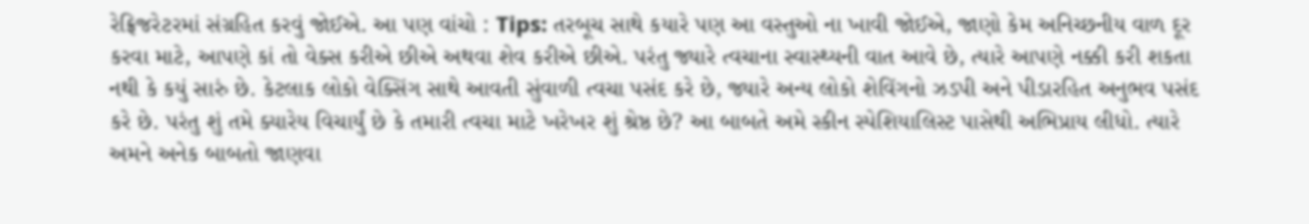રેફ્રિજરેટરમાં સંગ્રહિત કરવું જોઈએ. આ પણ વાંચો : Tips: તરબૂચ સાથે કયારે પણ આ વસ્તુઓ ના ખાવી જોઈએ, જાણો કેમ અનિચ્છનીય વાળ દૂર કરવા માટે, આપણે કાં તો વેક્સ કરીએ છીએ અથવા શેવ કરીએ છીએ. પરંતુ જ્યારે ત્વચાના સ્વાસ્થ્યની વાત આવે છે, ત્યારે આપણે નક્કી કરી શકતા નથી કે કયું સારું છે. કેટલાક લોકો વેક્સિંગ સાથે આવતી સુંવાળી ત્વચા પસંદ કરે છે, જ્યારે અન્ય લોકો શેવિંગનો ઝડપી અને પીડારહિત અનુભવ પસંદ કરે છે. પરંતુ શું તમે ક્યારેય વિચાર્યું છે કે તમારી ત્વચા માટે ખરેખર શું શ્રેષ્ઠ છે? આ બાબતે અમે સ્કીન સ્પેશિયાલિસ્ટ પાસેથી અભિપ્રાય લીધો. ત્યારે અમને અનેક બાબતો જાણવા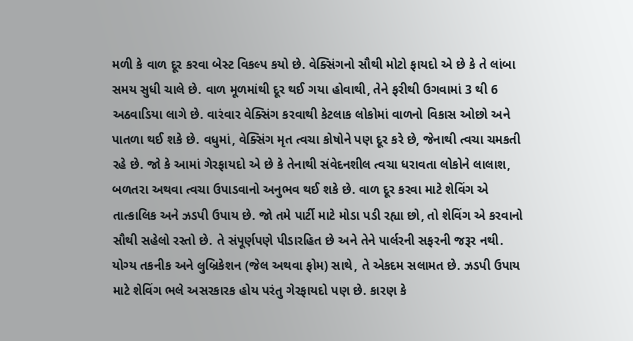મળી કે વાળ દૂર કરવા બેસ્ટ વિકલ્પ કયો છે. વેક્સિંગનો સૌથી મોટો ફાયદો એ છે કે તે લાંબા સમય સુધી ચાલે છે. વાળ મૂળમાંથી દૂર થઈ ગયા હોવાથી, તેને ફરીથી ઉગવામાં 3 થી 6 અઠવાડિયા લાગે છે. વારંવાર વેક્સિંગ કરવાથી કેટલાક લોકોમાં વાળનો વિકાસ ઓછો અને પાતળા થઈ શકે છે. વધુમાં, વેક્સિંગ મૃત ત્વચા કોષોને પણ દૂર કરે છે, જેનાથી ત્વચા ચમકતી રહે છે. જો કે આમાં ગેરફાયદો એ છે કે તેનાથી સંવેદનશીલ ત્વચા ધરાવતા લોકોને લાલાશ, બળતરા અથવા ત્વચા ઉપાડવાનો અનુભવ થઈ શકે છે. વાળ દૂર કરવા માટે શેવિંગ એ તાત્કાલિક અને ઝડપી ઉપાય છે. જો તમે પાર્ટી માટે મોડા પડી રહ્યા છો, તો શેવિંગ એ કરવાનો સૌથી સહેલો રસ્તો છે. તે સંપૂર્ણપણે પીડારહિત છે અને તેને પાર્લરની સફરની જરૂર નથી. યોગ્ય તકનીક અને લુબ્રિકેશન (જેલ અથવા ફોમ) સાથે, તે એકદમ સલામત છે. ઝડપી ઉપાય માટે શેવિંગ ભલે અસરકારક હોય પરંતુ ગેરફાયદો પણ છે. કારણ કે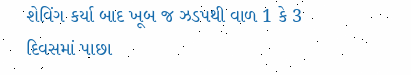શેવિંગ કર્યા બાદ ખૂબ જ ઝડપથી વાળ 1 કે 3 દિવસમાં પાછા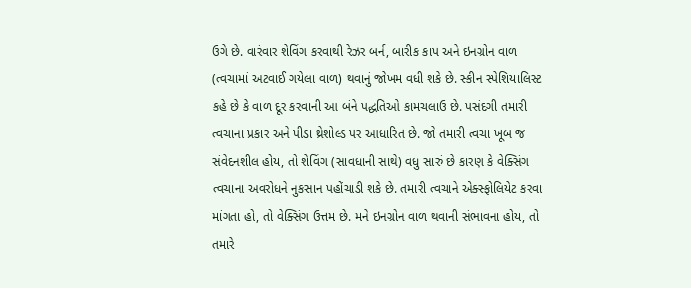ઉગે છે. વારંવાર શેવિંગ કરવાથી રેઝર બર્ન, બારીક કાપ અને ઇનગ્રોન વાળ (ત્વચામાં અટવાઈ ગયેલા વાળ) થવાનું જોખમ વધી શકે છે. સ્કીન સ્પેશિયાલિસ્ટ કહે છે કે વાળ દૂર કરવાની આ બંને પદ્ધતિઓ કામચલાઉ છે. પસંદગી તમારી ત્વચાના પ્રકાર અને પીડા થ્રેશોલ્ડ પર આધારિત છે. જો તમારી ત્વચા ખૂબ જ સંવેદનશીલ હોય, તો શેવિંગ (સાવધાની સાથે) વધુ સારું છે કારણ કે વેક્સિંગ ત્વચાના અવરોધને નુકસાન પહોંચાડી શકે છે. તમારી ત્વચાને એક્સ્ફોલિયેટ કરવા માંગતા હો, તો વેક્સિંગ ઉત્તમ છે. મને ઇનગ્રોન વાળ થવાની સંભાવના હોય, તો તમારે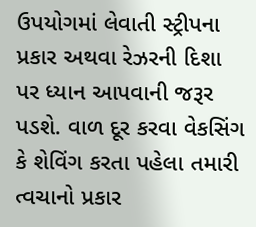ઉપયોગમાં લેવાતી સ્ટ્રીપના પ્રકાર અથવા રેઝરની દિશા પર ધ્યાન આપવાની જરૂર પડશે. વાળ દૂર કરવા વેકસિંગ કે શેવિંગ કરતા પહેલા તમારી ત્વચાનો પ્રકાર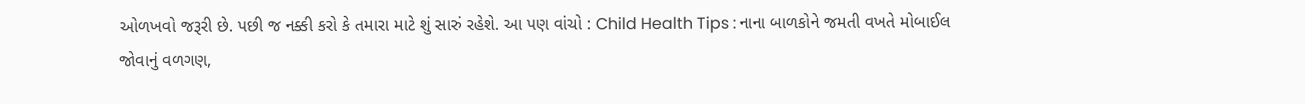ઓળખવો જરૂરી છે. પછી જ નક્કી કરો કે તમારા માટે શું સારું રહેશે. આ પણ વાંચો : Child Health Tips : નાના બાળકોને જમતી વખતે મોબાઈલ જોવાનું વળગણ,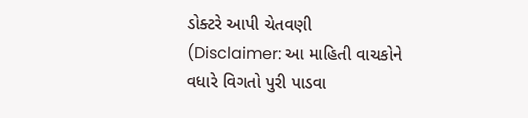ડોક્ટરે આપી ચેતવણી (Disclaimer: આ માહિતી વાચકોને વધારે વિગતો પુરી પાડવા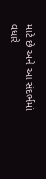માટે છે અને આ સંદર્ભમાં વધારે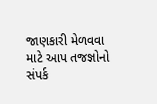જાણકારી મેળવવા માટે આપ તજજ્ઞોનો સંપર્ક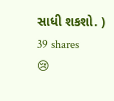સાધી શકશો. )
39 shares
😢